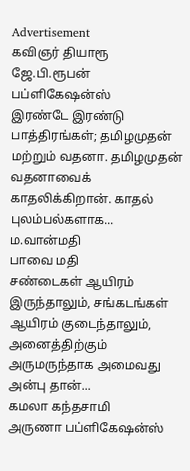Advertisement
கவிஞர் தியாரூ
ஜே.பி.ரூபன் பப்ளிகேஷன்ஸ்
இரண்டே இரண்டு பாத்திரங்கள்; தமிழமுதன் மற்றும் வதனா. தமிழமுதன் வதனாவைக் காதலிக்கிறான். காதல் புலம்பல்களாக...
ம.வான்மதி
பாவை மதி
சண்டைகள் ஆயிரம் இருந்தாலும், சங்கடங்கள் ஆயிரம் குடைந்தாலும், அனைத்திற்கும் அருமருந்தாக அமைவது அன்பு தான்...
கமலா கந்தசாமி
அருணா பப்ளிகேஷன்ஸ்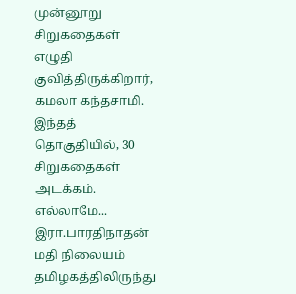முன்னூறு சிறுகதைகள் எழுதி குவித்திருக்கிறார், கமலா கந்தசாமி. இந்தத் தொகுதியில், 30 சிறுகதைகள் அடக்கம். எல்லாமே...
இரா.பாரதிநாதன்
மதி நிலையம்
தமிழகத்திலிருந்து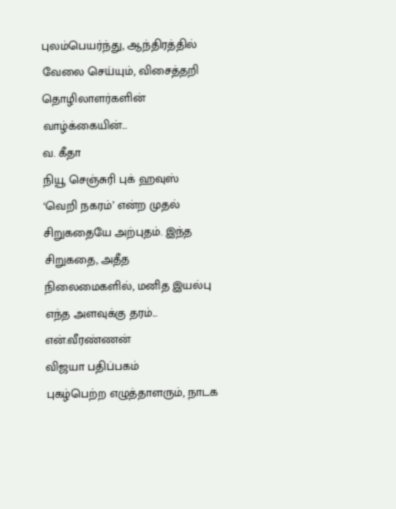புலம்பெயர்ந்து, ஆந்திரத்தில் வேலை செய்யும், விசைத்தறி தொழிலாளர்களின் வாழ்க்கையின்...
வ. கீதா
நியூ செஞ்சுரி புக் ஹவுஸ்
‘வெறி நகரம்’ என்ற முதல் சிறுகதையே அற்புதம். இந்த சிறுகதை, அதீத நிலைமைகளில், மனித இயல்பு எந்த அளவுக்கு தரம்...
என்.வீரண்ணன்
விஜயா பதிப்பகம்
புகழ்பெற்ற எழுத்தாளரும், நாடக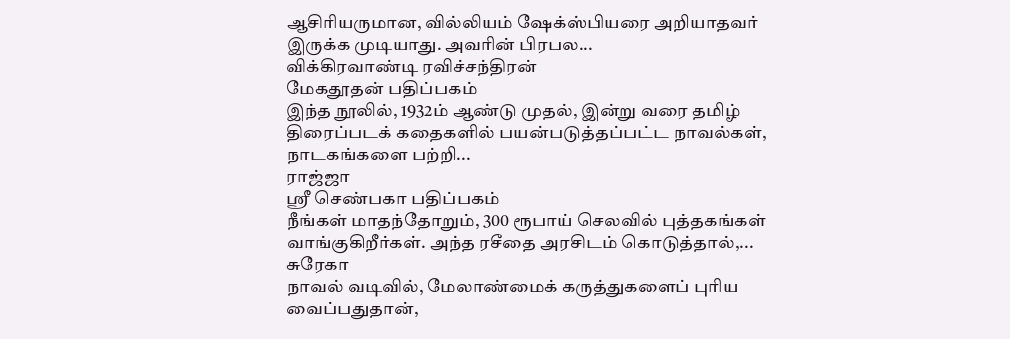ஆசிரியருமான, வில்லியம் ஷேக்ஸ்பியரை அறியாதவர் இருக்க முடியாது. அவரின் பிரபல...
விக்கிரவாண்டி ரவிச்சந்திரன்
மேகதூதன் பதிப்பகம்
இந்த நூலில், 1932ம் ஆண்டு முதல், இன்று வரை தமிழ் திரைப்படக் கதைகளில் பயன்படுத்தப்பட்ட நாவல்கள், நாடகங்களை பற்றி...
ராஜ்ஜா
ஸ்ரீ செண்பகா பதிப்பகம்
நீங்கள் மாதந்தோறும், 300 ரூபாய் செலவில் புத்தகங்கள் வாங்குகிறீர்கள். அந்த ரசீதை அரசிடம் கொடுத்தால்,...
சுரேகா
நாவல் வடிவில், மேலாண்மைக் கருத்துகளைப் புரிய வைப்பதுதான்,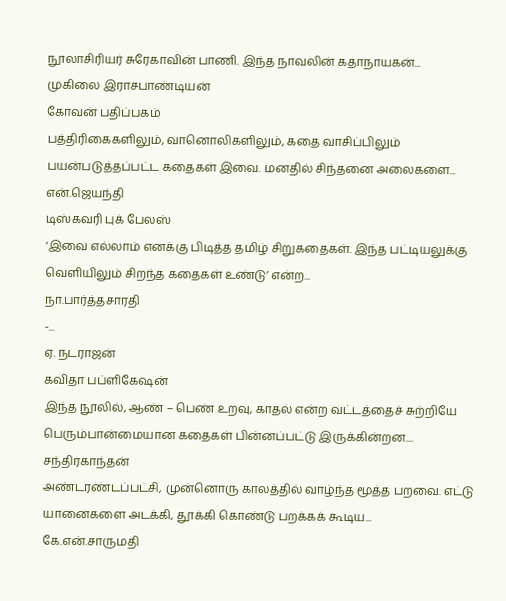நூலாசிரியர் சுரேகாவின் பாணி. இந்த நாவலின் கதாநாயகன்...
முகிலை இராசபாண்டியன்
கோவன் பதிப்பகம்
பத்திரிகைகளிலும், வானொலிகளிலும், கதை வாசிப்பிலும் பயன்படுத்தப்பட்ட கதைகள் இவை. மனதில் சிந்தனை அலைகளை...
என்.ஜெயந்தி
டிஸ்கவரி புக் பேலஸ்
‘இவை எல்லாம் எனக்கு பிடித்த தமிழ் சிறுகதைகள். இந்த பட்டியலுக்கு வெளியிலும் சிறந்த கதைகள் உண்டு’ என்ற...
நா.பார்த்தசாரதி
-...
ஏ. நடராஜன்
கவிதா பப்ளிகேஷன்
இந்த நூலில், ஆண் – பெண் உறவு, காதல் என்ற வட்டத்தைச் சுற்றியே பெரும்பான்மையான கதைகள் பின்னப்பட்டு இருக்கின்றன....
சந்திரகாந்தன்
அண்டரண்டப்பட்சி, முன்னொரு காலத்தில் வாழ்ந்த மூத்த பறவை. எட்டு யானைகளை அடக்கி, தூக்கி கொண்டு பறக்கக் கூடிய...
கே.என்.சாருமதி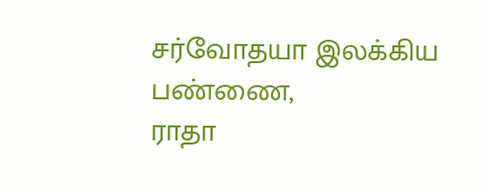சர்வோதயா இலக்கிய பண்ணை,
ராதா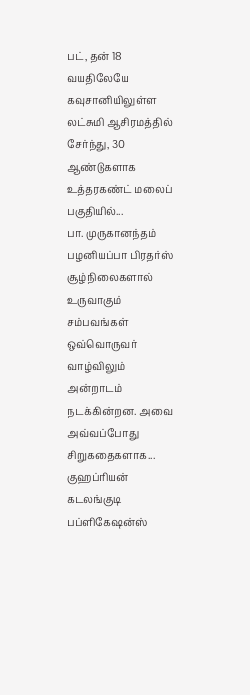பட், தன் 18 வயதிலேயே கவுசானியிலுள்ள லட்சுமி ஆசிரமத்தில் சேர்ந்து, 30 ஆண்டுகளாக உத்தரகண்ட் மலைப் பகுதியில்...
பா. முருகானந்தம்
பழனியப்பா பிரதர்ஸ்
சூழ்நிலைகளால் உருவாகும் சம்பவங்கள் ஒவ்வொருவர் வாழ்விலும் அன்றாடம் நடக்கின்றன. அவை அவ்வப்போது சிறுகதைகளாக...
குஹப்ரியன்
கடலங்குடி பப்ளிகேஷன்ஸ்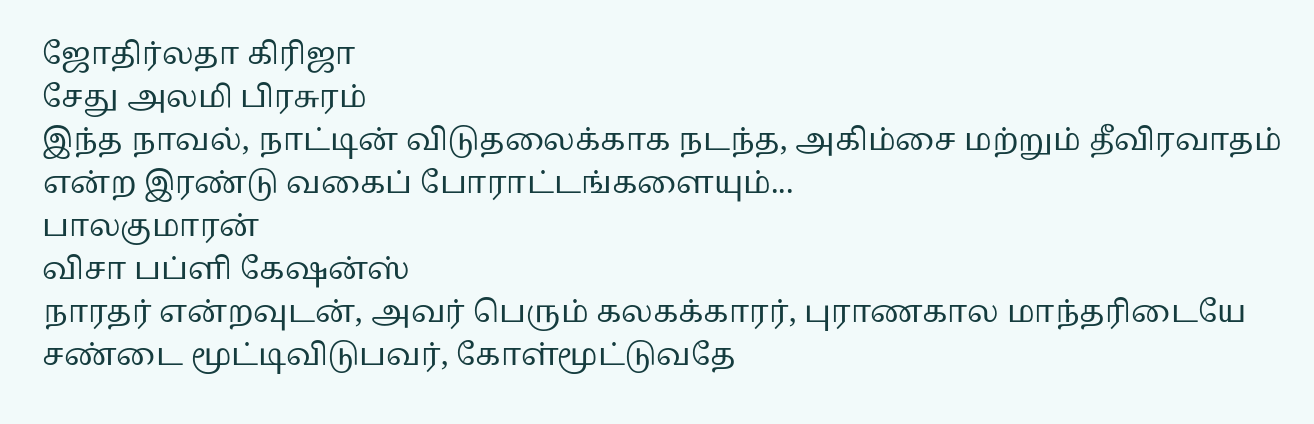ஜோதிர்லதா கிரிஜா
சேது அலமி பிரசுரம்
இந்த நாவல், நாட்டின் விடுதலைக்காக நடந்த, அகிம்சை மற்றும் தீவிரவாதம் என்ற இரண்டு வகைப் போராட்டங்களையும்...
பாலகுமாரன்
விசா பப்ளி கேஷன்ஸ்
நாரதர் என்றவுடன், அவர் பெரும் கலகக்காரர், புராணகால மாந்தரிடையே சண்டை மூட்டிவிடுபவர், கோள்மூட்டுவதே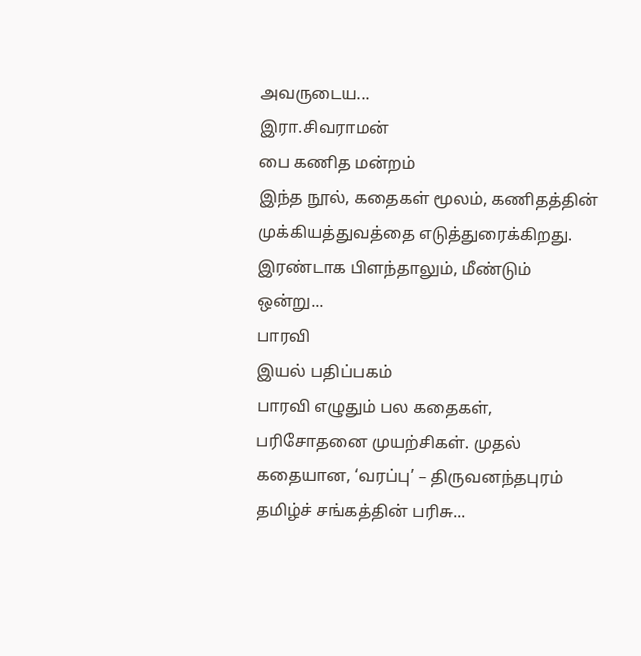அவருடைய...
இரா.சிவராமன்
பை கணித மன்றம்
இந்த நூல், கதைகள் மூலம், கணிதத்தின் முக்கியத்துவத்தை எடுத்துரைக்கிறது. இரண்டாக பிளந்தாலும், மீண்டும் ஒன்று...
பாரவி
இயல் பதிப்பகம்
பாரவி எழுதும் பல கதைகள், பரிசோதனை முயற்சிகள். முதல் கதையான, ‘வரப்பு’ – திருவனந்தபுரம் தமிழ்ச் சங்கத்தின் பரிசு...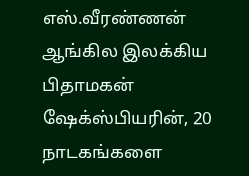எஸ்.வீரண்ணன்
ஆங்கில இலக்கிய பிதாமகன் ஷேக்ஸ்பியரின், 20 நாடகங்களை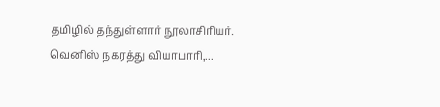தமிழில் தந்துள்ளார் நூலாசிரியர். வெனிஸ் நகரத்து வியாபாரி,...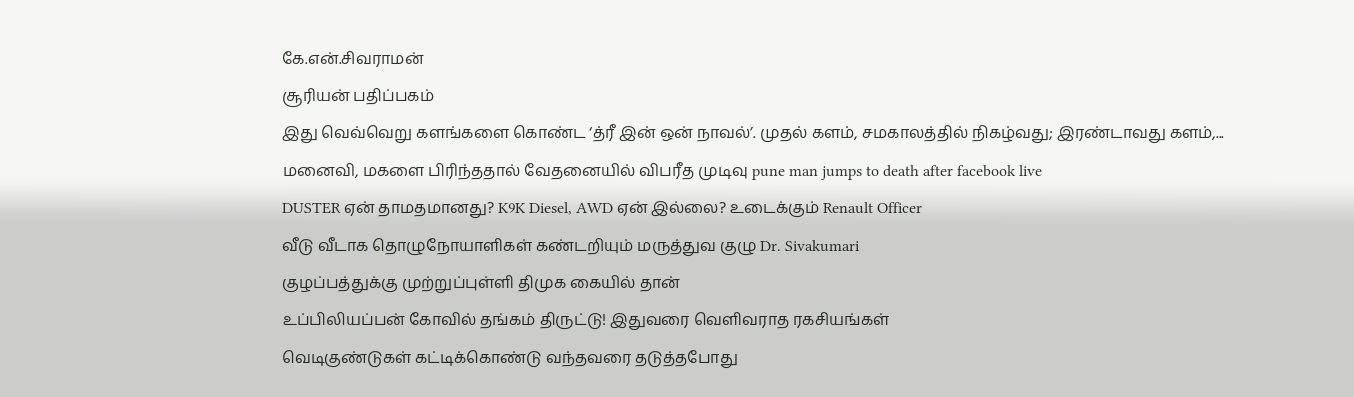கே.என்.சிவராமன்
சூரியன் பதிப்பகம்
இது வெவ்வெறு களங்களை கொண்ட ‘த்ரீ இன் ஒன் நாவல்’. முதல் களம், சமகாலத்தில் நிகழ்வது; இரண்டாவது களம்,...
மனைவி, மகளை பிரிந்ததால் வேதனையில் விபரீத முடிவு pune man jumps to death after facebook live
DUSTER ஏன் தாமதமானது? K9K Diesel, AWD ஏன் இல்லை? உடைக்கும் Renault Officer
வீடு வீடாக தொழுநோயாளிகள் கண்டறியும் மருத்துவ குழு Dr. Sivakumari
குழப்பத்துக்கு முற்றுப்புள்ளி திமுக கையில் தான்
உப்பிலியப்பன் கோவில் தங்கம் திருட்டு! இதுவரை வெளிவராத ரகசியங்கள்
வெடிகுண்டுகள் கட்டிக்கொண்டு வந்தவரை தடுத்தபோது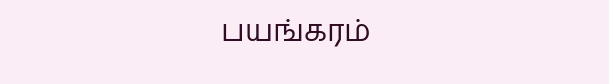பயங்கரம்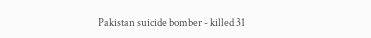Pakistan suicide bomber - killed 31